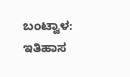ಬಂಟ್ವಾಳ: ಇತಿಹಾಸ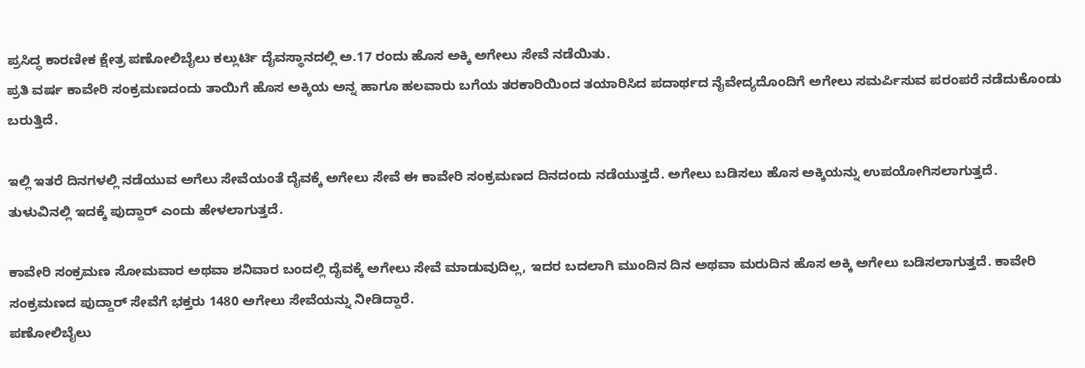ಪ್ರಸಿದ್ಧ ಕಾರಣೀಕ ಕ್ಷೇತ್ರ ಪಣೋಲಿಬೈಲು ಕಲ್ಲುರ್ಟಿ ದೈವಸ್ಥಾನದಲ್ಲಿ ಅ.17 ರಂದು ಹೊಸ ಅಕ್ಕಿ ಅಗೇಲು ಸೇವೆ ನಡೆಯಿತು.
ಪ್ರತಿ ವರ್ಷ ಕಾವೇರಿ ಸಂಕ್ರಮಣದಂದು ತಾಯಿಗೆ ಹೊಸ ಅಕ್ಕಿಯ ಅನ್ನ ಹಾಗೂ ಹಲವಾರು ಬಗೆಯ ತರಕಾರಿಯಿಂದ ತಯಾರಿಸಿದ ಪದಾರ್ಥದ ನೈವೇದ್ಯದೊಂದಿಗೆ ಅಗೇಲು ಸಮರ್ಪಿಸುವ ಪರಂಪರೆ ನಡೆದುಕೊಂಡು ಬರುತ್ತಿದೆ.

ಇಲ್ಲಿ ಇತರೆ ದಿನಗಳಲ್ಲಿ ನಡೆಯುವ ಅಗೆಲು ಸೇವೆಯಂತೆ ದೈವಕ್ಕೆ ಅಗೇಲು ಸೇವೆ ಈ ಕಾವೇರಿ ಸಂಕ್ರಮಣದ ದಿನದಂದು ನಡೆಯುತ್ತದೆ. ಅಗೇಲು ಬಡಿಸಲು ಹೊಸ ಅಕ್ಕಿಯನ್ನು ಉಪಯೋಗಿಸಲಾಗುತ್ತದೆ. ತುಳುವಿನಲ್ಲಿ ಇದಕ್ಕೆ ಪುದ್ದಾರ್ ಎಂದು ಹೇಳಲಾಗುತ್ತದೆ.

ಕಾವೇರಿ ಸಂಕ್ರಮಣ ಸೋಮವಾರ ಅಥವಾ ಶನಿವಾರ ಬಂದಲ್ಲಿ ದೈವಕ್ಕೆ ಅಗೇಲು ಸೇವೆ ಮಾಡುವುದಿಲ್ಲ, ಇದರ ಬದಲಾಗಿ ಮುಂದಿನ ದಿನ ಅಥವಾ ಮರುದಿನ ಹೊಸ ಅಕ್ಕಿ ಅಗೇಲು ಬಡಿಸಲಾಗುತ್ತದೆ. ಕಾವೇರಿ ಸಂಕ್ರಮಣದ ಪುದ್ದಾರ್ ಸೇವೆಗೆ ಭಕ್ತರು 1480 ಅಗೇಲು ಸೇವೆಯನ್ನು ನೀಡಿದ್ದಾರೆ.
ಪಣೋಲಿಬೈಲು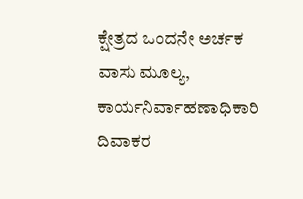ಕ್ಷೇತ್ರದ ಒಂದನೇ ಅರ್ಚಕ ವಾಸು ಮೂಲ್ಯ, ಕಾರ್ಯನಿರ್ವಾಹಣಾಧಿಕಾರಿ ದಿವಾಕರ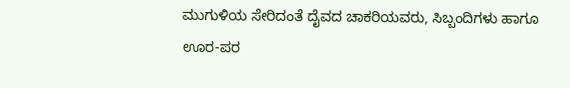ಮುಗುಳಿಯ ಸೇರಿದಂತೆ ದೈವದ ಚಾಕರಿಯವರು, ಸಿಬ್ಬಂದಿಗಳು ಹಾಗೂ ಊರ-ಪರ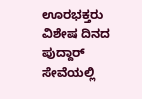ಊರಭಕ್ತರು ವಿಶೇಷ ದಿನದ ಪುದ್ದಾರ್ ಸೇವೆಯಲ್ಲಿ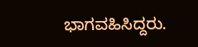ಭಾಗವಹಿಸಿದ್ದರು.